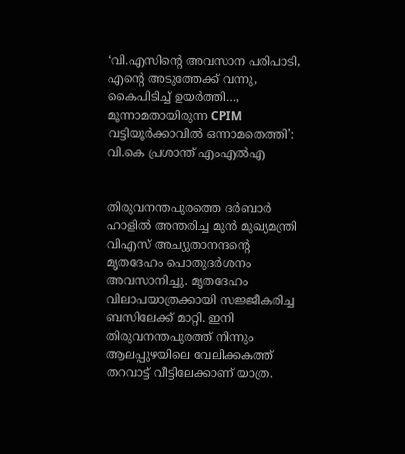‘വി.എസിന്റെ അവസാന പരിപാടി, എന്റെ അടുത്തേക്ക് വന്നു, കൈപിടിച്ച് ഉയർത്തി…, മൂന്നാമതായിരുന്ന CPIM വട്ടിയൂർക്കാവിൽ ഒന്നാമതെത്തി’: വി.കെ പ്രശാന്ത് എംഎൽഎ


തിരുവനന്തപുരത്തെ ദർബാർ ഹാളിൽ അന്തരിച്ച മുൻ മുഖ്യമന്ത്രി വിഎസ് അച്യുതാനന്ദൻ്റെ മൃതദേഹം പൊതുദർശനം അവസാനിച്ചു. മൃതദേഹം വിലാപയാത്രക്കായി സജ്ജീകരിച്ച ബസിലേക്ക് മാറ്റി. ഇനി തിരുവനന്തപുരത്ത് നിന്നും ആലപ്പുഴയിലെ വേലിക്കകത്ത് തറവാട്ട് വീട്ടിലേക്കാണ് യാത്ര.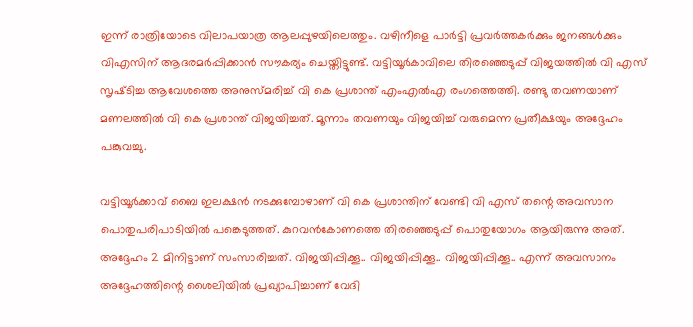ഇന്ന് രാത്രിയോടെ വിലാപയാത്ര ആലപ്പുഴയിലെത്തും. വഴിനീളെ പാർട്ടി പ്രവർത്തകർക്കും ജനങ്ങൾക്കും വിഎസിന് ആദരമർപ്പിക്കാൻ സൗകര്യം ചെയ്തിട്ടുണ്ട്. വട്ടിയൂർകാവിലെ തിരഞ്ഞെടുപ്പ് വിജയത്തിൽ വി എസ് സൃഷ്‌ടിച്ച ആവേശത്തെ അനുസ്മരിച്ച് വി കെ പ്രശാന്ത് എംഎൽഎ രംഗത്തെത്തി. രണ്ടു തവണയാണ് മണലത്തിൽ വി കെ പ്രശാന്ത് വിജയിച്ചത്. മൂന്നാം തവണയും വിജയിച്ച് വരുമെന്ന പ്രതീക്ഷയും അദ്ദേഹം പങ്കുവച്ചു.

വട്ടിയൂർക്കാവ് ബൈ ഇലക്ഷൻ നടക്കുമ്പോഴാണ് വി കെ പ്രശാന്തിന് വേണ്ടി വി എസ് തന്റെ അവസാന പൊതുപരിപാടിയിൽ പങ്കെടുത്തത്. കുറവൻകോണത്തെ തിരഞ്ഞെടുപ്പ് പൊതുയോഗം ആയിരുന്നു അത്. അദ്ദേഹം 2 മിനിട്ടാണ് സംസാരിച്ചത്. വിജയിപ്പിക്കൂ.. വിജയിപ്പിക്കൂ.. വിജയിപ്പിക്കൂ.. എന്ന് അവസാനം അദ്ദേഹത്തിന്റെ ശൈലിയിൽ പ്രഖ്യാപിച്ചാണ് വേദി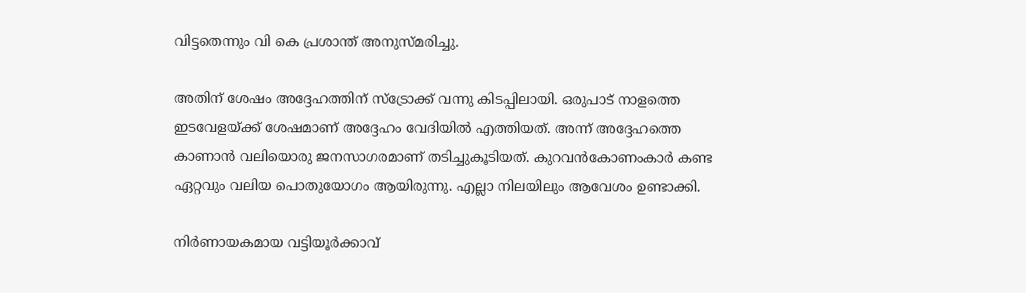വിട്ടതെന്നും വി കെ പ്രശാന്ത് അനുസ്മരിച്ചു.

അതിന് ശേഷം അദ്ദേഹത്തിന് സ്ട്രോക്ക് വന്നു കിടപ്പിലായി. ഒരുപാട് നാളത്തെ ഇടവേളയ്ക്ക് ശേഷമാണ് അദ്ദേഹം വേദിയിൽ എത്തിയത്. അന്ന് അദ്ദേഹത്തെ കാണാൻ വലിയൊരു ജനസാഗരമാണ് തടിച്ചുകൂടിയത്. കുറവൻകോണംകാർ കണ്ട ഏറ്റവും വലിയ പൊതുയോഗം ആയിരുന്നു. എല്ലാ നിലയിലും ആവേശം ഉണ്ടാക്കി.

നിർണായകമായ വട്ടിയൂർക്കാവ്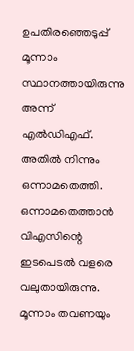ഉപതിരഞ്ഞെടുപ്പ് മൂന്നാം സ്ഥാനത്തായിരുന്നു അന്ന് എൽഡിഎഫ്. അതിൽ നിന്നും ഒന്നാമതെത്തി. ഒന്നാമതെത്താൻ വിഎസിന്റെ ഇടപെടൽ വളരെ വലുതായിരുന്നു. മൂന്നാം തവണയും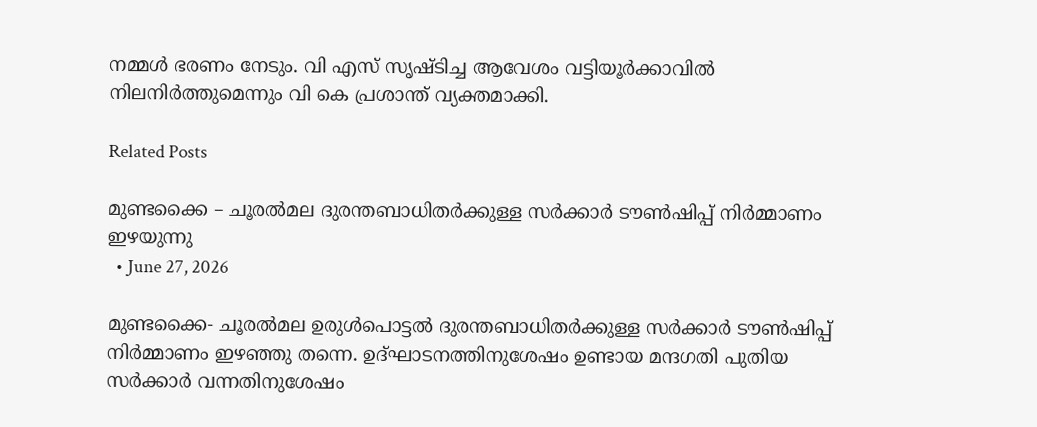നമ്മൾ ഭരണം നേടും. വി എസ് സൃഷ്‌ടിച്ച ആവേശം വട്ടിയൂർക്കാവിൽ നിലനിർത്തുമെന്നും വി കെ പ്രശാന്ത് വ്യക്തമാക്കി.

Related Posts

മുണ്ടക്കൈ – ചൂരൽമല ദുരന്തബാധിതർക്കുള്ള സർക്കാർ ടൗൺഷിപ്പ് നിർമ്മാണം ഇഴയുന്നു
  • June 27, 2026

മുണ്ടക്കൈ- ചൂരൽമല ഉരുൾപൊട്ടൽ ദുരന്തബാധിതർക്കുള്ള സർക്കാർ ടൗൺഷിപ്പ് നിർമ്മാണം ഇഴഞ്ഞു തന്നെ. ഉദ്ഘാടനത്തിനുശേഷം ഉണ്ടായ മന്ദഗതി പുതിയ സർക്കാർ വന്നതിനുശേഷം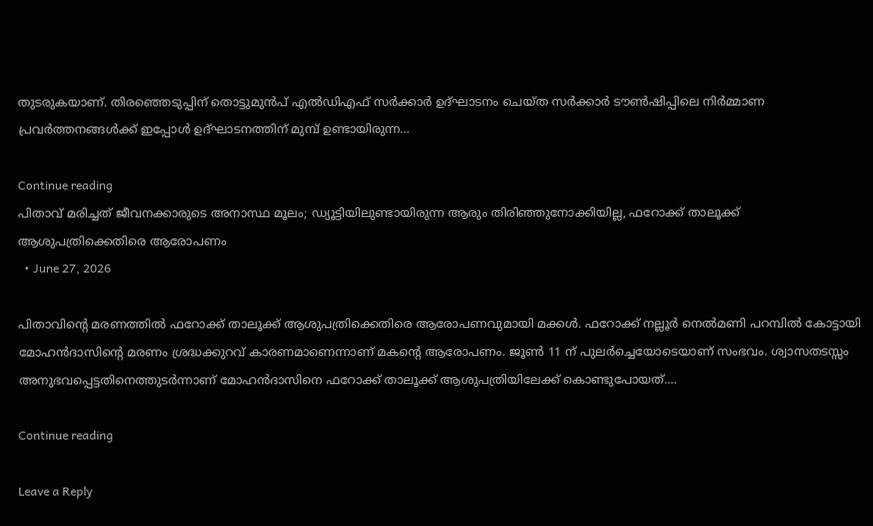തുടരുകയാണ്. തിരഞ്ഞെടുപ്പിന് തൊട്ടുമുൻപ് എൽഡിഎഫ് സർക്കാർ ഉദ്ഘാടനം ചെയ്ത സർക്കാർ ടൗൺഷിപ്പിലെ നിർമ്മാണ പ്രവർത്തനങ്ങൾക്ക് ഇപ്പോൾ ഉദ്ഘാടനത്തിന് മുമ്പ് ഉണ്ടായിരുന്ന…

Continue reading
പിതാവ് മരിച്ചത് ജീവനക്കാരുടെ അനാസ്ഥ മൂലം; ഡ്യൂട്ടിയിലുണ്ടായിരുന്ന ആരും തിരിഞ്ഞുനോക്കിയില്ല, ഫറോക്ക് താലൂക്ക് ആശുപത്രിക്കെതിരെ ആരോപണം
  • June 27, 2026

പിതാവിന്റെ മരണത്തിൽ ഫറോക്ക് താലൂക്ക് ആശുപത്രിക്കെതിരെ ആരോപണവുമായി മക്കൾ. ഫറോക്ക് നല്ലൂർ നെൽമണി പറമ്പിൽ കോട്ടായി മോഹൻദാസിന്റെ മരണം ശ്രദ്ധക്കുറവ് കാരണമാണെന്നാണ് മകന്റെ ആരോപണം. ജൂൺ 11 ന് പുലർച്ചെയോടെയാണ് സംഭവം. ശ്വാസതടസ്സം അനുഭവപ്പെട്ടതിനെത്തുടർന്നാണ് മോഹൻദാസിനെ ഫറോക്ക് താലൂക്ക് ആശുപത്രിയിലേക്ക് കൊണ്ടുപോയത്.…

Continue reading

Leave a Reply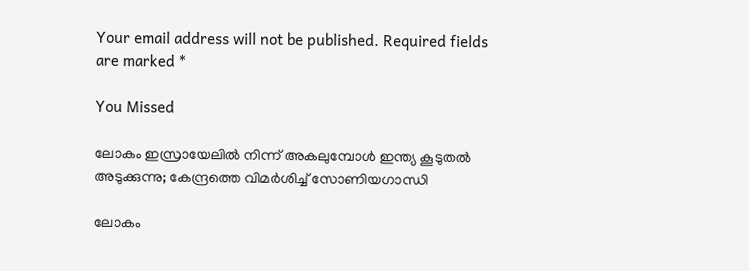Your email address will not be published. Required fields are marked *

You Missed

ലോകം ഇസ്രായേലിൽ നിന്ന് അകലുമ്പോൾ ഇന്ത്യ കൂടുതൽ അടുക്കുന്നു; കേന്ദ്രത്തെ വിമർശിച്ച് സോണിയഗാന്ധി

ലോകം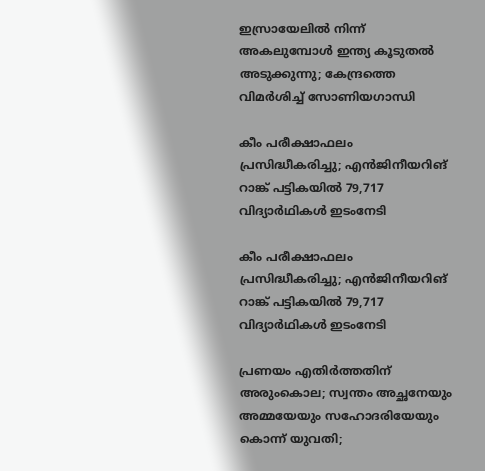ഇസ്രായേലിൽ നിന്ന് അകലുമ്പോൾ ഇന്ത്യ കൂടുതൽ അടുക്കുന്നു; കേന്ദ്രത്തെ വിമർശിച്ച് സോണിയഗാന്ധി

കീം പരീക്ഷാഫലം പ്രസിദ്ധീകരിച്ചു; എന്‍ജിനീയറിങ് റാങ്ക് പട്ടികയില്‍ 79,717 വിദ്യാര്‍ഥികള്‍ ഇടംനേടി

കീം പരീക്ഷാഫലം പ്രസിദ്ധീകരിച്ചു; എന്‍ജിനീയറിങ് റാങ്ക് പട്ടികയില്‍ 79,717 വിദ്യാര്‍ഥികള്‍ ഇടംനേടി

പ്രണയം എതിര്‍ത്തതിന് അരുംകൊല; സ്വന്തം അച്ഛനേയും അമ്മയേയും സഹോദരിയേയും കൊന്ന് യുവതി;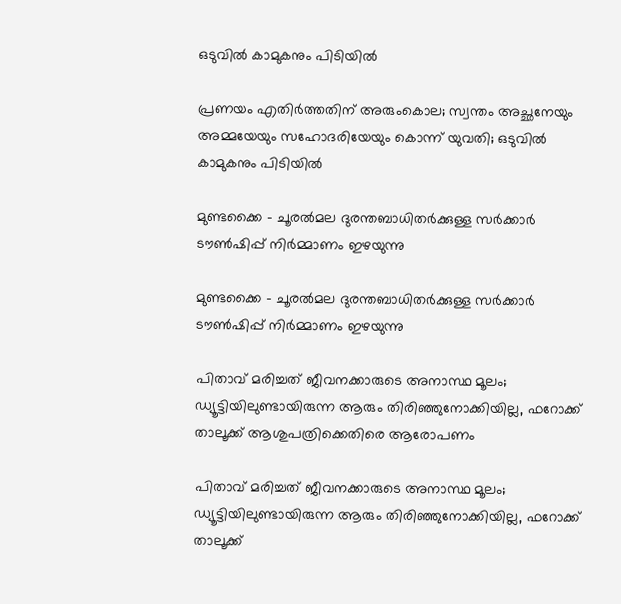ഒടുവില്‍ കാമുകനും പിടിയില്‍

പ്രണയം എതിര്‍ത്തതിന് അരുംകൊല; സ്വന്തം അച്ഛനേയും അമ്മയേയും സഹോദരിയേയും കൊന്ന് യുവതി; ഒടുവില്‍ കാമുകനും പിടിയില്‍

മുണ്ടക്കൈ – ചൂരൽമല ദുരന്തബാധിതർക്കുള്ള സർക്കാർ ടൗൺഷിപ്പ് നിർമ്മാണം ഇഴയുന്നു

മുണ്ടക്കൈ – ചൂരൽമല ദുരന്തബാധിതർക്കുള്ള സർക്കാർ ടൗൺഷിപ്പ് നിർമ്മാണം ഇഴയുന്നു

പിതാവ് മരിച്ചത് ജീവനക്കാരുടെ അനാസ്ഥ മൂലം; ഡ്യൂട്ടിയിലുണ്ടായിരുന്ന ആരും തിരിഞ്ഞുനോക്കിയില്ല, ഫറോക്ക് താലൂക്ക് ആശുപത്രിക്കെതിരെ ആരോപണം

പിതാവ് മരിച്ചത് ജീവനക്കാരുടെ അനാസ്ഥ മൂലം; ഡ്യൂട്ടിയിലുണ്ടായിരുന്ന ആരും തിരിഞ്ഞുനോക്കിയില്ല, ഫറോക്ക് താലൂക്ക്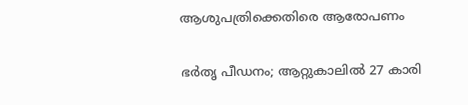ആശുപത്രിക്കെതിരെ ആരോപണം

ഭർതൃ പീഡനം; ആറ്റുകാലിൽ 27 കാരി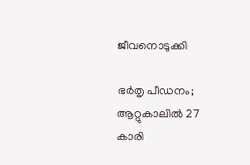ജീവനൊടുക്കി

ഭർതൃ പീഡനം; ആറ്റുകാലിൽ 27 കാരി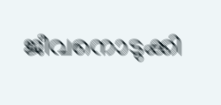ജീവനൊടുക്കി